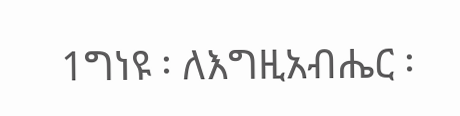1ግነዩ ፡ ለእግዚአብሔር ፡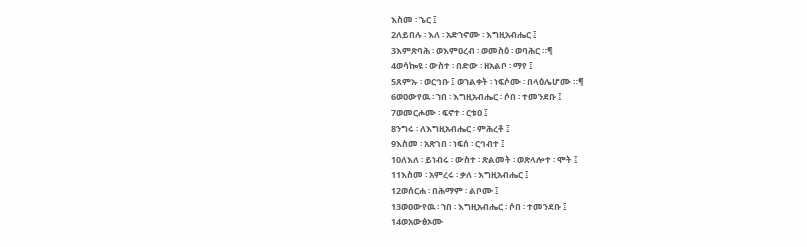እስመ ፡ ኄር ፤
2ለይበሉ ፡ እለ ፡ አድኀኖሙ ፡ እግዚአብሔር ፤
3እምጽባሕ ፡ ወእምዐረብ ፡ ወመስዕ ፡ ወባሕር ።¶
4ወሳኰዩ ፡ ውስተ ፡ በድው ፡ ዘአልቦ ፡ ማየ ፤
5ጸምኡ ፡ ወርኅቡ ፤ ወኀልቀት ፡ ነፍሶሙ ፡ በላዕሌሆሙ ።¶
6ወዐውየዉ ፡ ኀበ ፡ እግዚአብሔር ፡ ሶበ ፡ ተመንደቡ ፤
7ወመርሖሙ ፡ ፍኖተ ፡ ርቱዐ ፤
8ንግሩ ፡ ለእግዚአብሔር ፡ ምሕረቶ ፤
9እስመ ፡ አጽገበ ፡ ነፍሰ ፡ ርኅብተ ፤
10ለእለ ፡ ይነብሩ ፡ ውስተ ፡ ጽልመት ፡ ወጽላሎተ ፡ ሞት ፤
11እስመ ፡ አምረሩ ፡ ቃለ ፡ እግዚአብሔር ፤
12ወሰርሐ ፡ በሕማም ፡ ልቦሙ ፤
13ወዐውየዉ ፡ ኀበ ፡ እግዚአብሔር ፡ ሶበ ፡ ተመንደቡ ፤
14ወአውፅኦሙ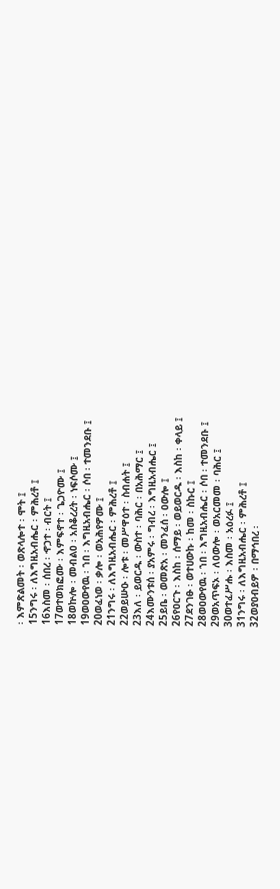፡ እምጽልመት ፡ ወጽላሎተ ፡ ሞት ፤
15ንግሩ ፡ ለእግዚአብሔር ፡ ምሕረቶ ፤
16እስመ ፡ ሰበረ ፡ ኆኃተ ፡ ብርት ፤
17ወተወክፎሙ ፡ እምፍኖተ ፡ ጌጋዮሙ ፤
18ወኵሎ ፡ መብልዐ ፡ አስቆረረት ፡ ነፍሶሙ ፤
19ወዐውየዉ ፡ ኀበ ፡ እግዚአብሔር ፡ ሶበ ፡ ተመንደቡ ፤
20ወፈነወ ፡ ቃሎ ፡ ወአሕየዎሙ ፤
21ንግሩ ፡ ለእግዚአብሔር ፡ ምሕረቶ ፤
22ወይሡዑ ፡ ሎቱ ፡ መሥዋዕተ ፡ ስብሐት ፤
23እለ ፡ ይወርዱ ፡ ውስተ ፡ ባሕር ፡ በአሕማር ፤
24እሙንቱሰ ፡ ያአምሩ ፡ ግብረ ፡ እግዚአብሔር ፤
25ይቤ ፡ ወመጽአ ፡ መንፈሰ ፡ ዐውሎ ፤
26የዐርጉ ፡ እስከ ፡ ሰማይ ፡ ወይወርዱ ፡ እስከ ፡ ቀላይ ፤
27ደንገፁ ፡ ወተሀውኩ ፡ ከመ ፡ ስኩር ፤
28ወዐውየዉ ፡ ኀበ ፡ እግዚአብሔር ፡ ሶበ ፡ ተመንደቡ ፤
29ወአጥፍኦ ፡ ለዐውሎ ፡ ወአርመመ ፡ ባሕር ፤
30ወተፈሥሑ ፡ እስመ ፡ አዕረፉ ፤
31ንግሩ ፡ ለእግዚአብሔር ፡ ምሕረቶ ፤
32ወያዐብይዎ ፡ በማኅበረ ፡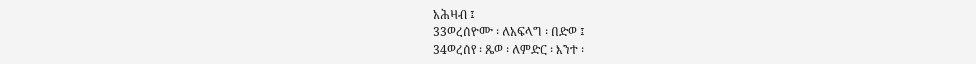አሕዛብ ፤
33ወረሰዮሙ ፡ ለአፍላግ ፡ በድወ ፤
34ወረሰየ ፡ ጼወ ፡ ለምድር ፡ እንተ ፡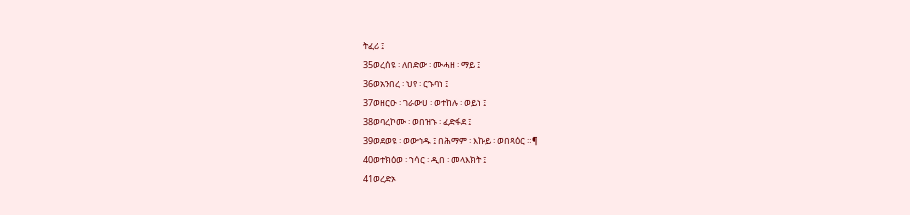ትፈሪ ፤
35ወረሰዩ ፡ ለበድው ፡ ሙሓዘ ፡ ማይ ፤
36ወአንበረ ፡ ህየ ፡ ርኁባነ ፤
37ወዘርዑ ፡ ገራውሀ ፡ ወተከሉ ፡ ወይነ ፤
38ወባረኮሙ ፡ ወበዝኁ ፡ ፈድፋደ ፤
39ወደወዩ ፡ ወውኅዱ ፤ በሕማም ፡ እኩይ ፡ ወበጻዕር ።¶
40ወተክዕወ ፡ ኀሳር ፡ ዲበ ፡ መላእክት ፤
41ወረድኦ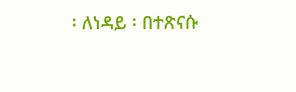፡ ለነዳይ ፡ በተጽናሱ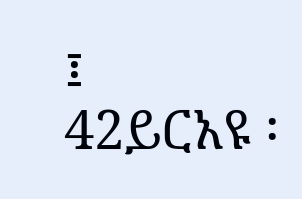፤
42ይርአዩ ፡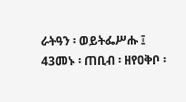ራትዓን ፡ ወይትፌሥሑ ፤
43መኑ ፡ ጠቢብ ፡ ዘየዐቅቦ ፡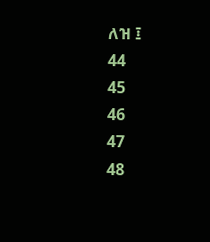ለዝ ፤
44
45
46
47
48